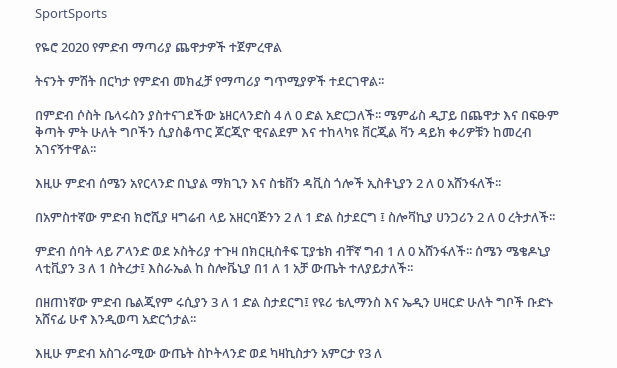SportSports

የዬሮ 2020 የምድብ ማጣሪያ ጨዋታዎች ተጀምረዋል

ትናንት ምሽት በርካታ የምድብ መክፈቻ የማጣሪያ ግጥሚያዎች ተደርገዋል፡፡

በምድብ ሶስት ቤላሩስን ያስተናገደችው ኔዘርላንድስ 4 ለ 0 ድል አድርጋለች፡፡ ሜምፊስ ዲፓይ በጨዋታ እና በፍፁም ቅጣት ምት ሁለት ግቦችን ሲያስቆጥር ጆርጂዮ ዊናልደም እና ተከላካዩ ቨርጂል ቫን ዳይክ ቀሪዎቹን ከመረብ አገናኝተዋል፡፡

እዚሁ ምድብ ሰሜን አየርላንድ በኒያል ማክጊን እና ስቴቨን ዳቪስ ጎሎች ኢስቶኒያን 2 ለ 0 አሸንፋለች፡፡

በአምስተኛው ምድብ ክሮሺያ ዛግሬብ ላይ አዘርባጅንን 2 ለ 1 ድል ስታደርግ ፤ ስሎቫኪያ ሀንጋሪን 2 ለ 0 ረትታለች፡፡

ምድብ ሰባት ላይ ፖላንድ ወደ ኦስትሪያ ተጉዛ በክርዚስቶፍ ፒያቴክ ብቸኛ ግብ 1 ለ 0 አሸንፋለች፡፡ ሰሜን ሜቄዶኒያ ላቲቪያን 3 ለ 1 ስትረታ፤ እስራኤል ከ ስሎቬኒያ በ1 ለ 1 አቻ ውጤት ተለያይታለች፡፡

በዘጠነኛው ምድብ ቤልጂየም ሩሲያን 3 ለ 1 ድል ስታደርግ፤ የዩሪ ቴሊማንስ እና ኤዲን ሀዛርድ ሁለት ግቦች ቡድኑ አሸናፊ ሁኖ እንዲወጣ አድርጎታል፡፡

እዚሁ ምድብ አስገራሚው ውጤት ስኮትላንድ ወደ ካዛኪስታን አምርታ የ3 ለ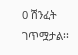0 ሽንፈት ገጥሟታል፡፡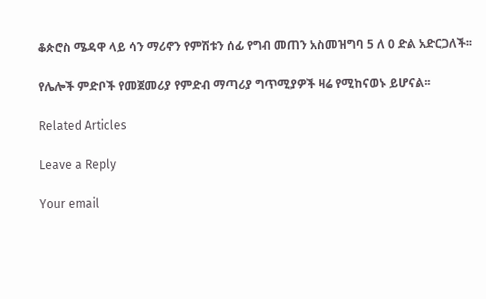ቆጵሮስ ሜዳዋ ላይ ሳን ማሪኖን የምሽቱን ሰፊ የግብ መጠን አስመዝግባ 5 ለ 0 ድል አድርጋለች፡፡

የሌሎች ምድቦች የመጀመሪያ የምድብ ማጣሪያ ግጥሚያዎች ዛሬ የሚከናወኑ ይሆናል፡፡

Related Articles

Leave a Reply

Your email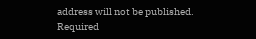address will not be published. Required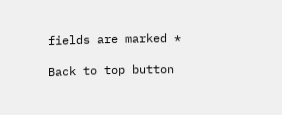fields are marked *

Back to top button